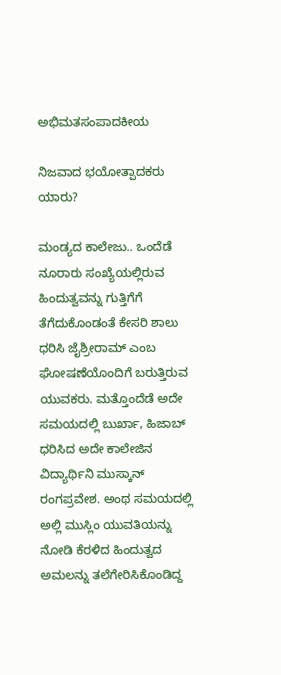ಅಭಿಮತಸಂಪಾದಕೀಯ

ನಿಜವಾದ ಭಯೋತ್ಪಾದಕರು ಯಾರು?

ಮಂಡ್ಯದ ಕಾಲೇಜು.. ಒಂದೆಡೆ ನೂರಾರು ಸಂಖ್ಯೆಯಲ್ಲಿರುವ ಹಿಂದುತ್ವವನ್ನು ಗುತ್ತಿಗೆಗೆ ತೆಗೆದುಕೊಂಡಂತೆ ಕೇಸರಿ ಶಾಲು ಧರಿಸಿ ಜೈಶ್ರೀರಾಮ್ ಎಂಬ ಘೋಷಣೆಯೊಂದಿಗೆ ಬರುತ್ತಿರುವ ಯುವಕರು. ಮತ್ತೊಂದೆಡೆ ಅದೇ ಸಮಯದಲ್ಲಿ ಬುರ್ಖಾ, ಹಿಜಾಬ್ ಧರಿಸಿದ ಅದೇ ಕಾಲೇಜಿನ ವಿದ್ಯಾರ್ಥಿನಿ ಮುಸ್ಕಾನ್ ರಂಗಪ್ರವೇಶ. ಅಂಥ ಸಮಯದಲ್ಲಿ ಅಲ್ಲಿ ಮುಸ್ಲಿಂ ಯುವತಿಯನ್ನು ನೋಡಿ ಕೆರಳಿದ ಹಿಂದುತ್ವದ ಅಮಲನ್ನು ತಲೆಗೇರಿಸಿಕೊಂಡಿದ್ದ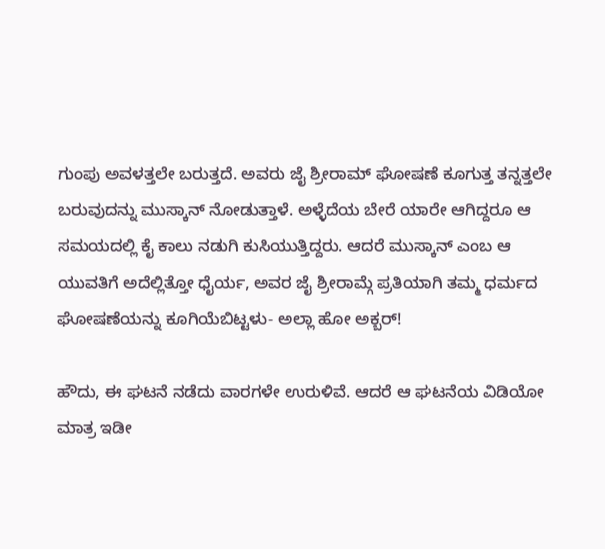ಗುಂಪು ಅವಳತ್ತಲೇ ಬರುತ್ತದೆ. ಅವರು ಜೈ ಶ್ರೀರಾಮ್ ಘೋಷಣೆ ಕೂಗುತ್ತ ತನ್ನತ್ತಲೇ ಬರುವುದನ್ನು ಮುಸ್ಕಾನ್ ನೋಡುತ್ತಾಳೆ. ಅಳ್ಳೆದೆಯ ಬೇರೆ ಯಾರೇ ಆಗಿದ್ದರೂ ಆ ಸಮಯದಲ್ಲಿ ಕೈ ಕಾಲು ನಡುಗಿ ಕುಸಿಯುತ್ತಿದ್ದರು. ಆದರೆ ಮುಸ್ಕಾನ್ ಎಂಬ ಆ ಯುವತಿಗೆ ಅದೆಲ್ಲಿತ್ತೋ ಧೈರ್ಯ, ಅವರ ಜೈ ಶ್ರೀರಾಮ್ಗೆ ಪ್ರತಿಯಾಗಿ ತಮ್ಮ ಧರ್ಮದ ಘೋಷಣೆಯನ್ನು ಕೂಗಿಯೆಬಿಟ್ಟಳು- ಅಲ್ಲಾ ಹೋ ಅಕ್ಬರ್!

ಹೌದು, ಈ ಘಟನೆ ನಡೆದು ವಾರಗಳೇ ಉರುಳಿವೆ. ಆದರೆ ಆ ಘಟನೆಯ ವಿಡಿಯೋ ಮಾತ್ರ ಇಡೀ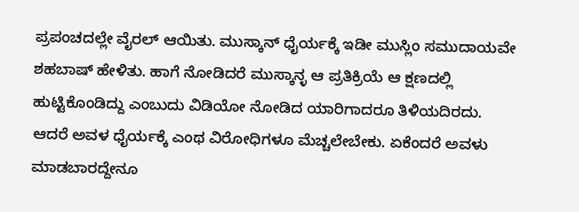ಪ್ರಪಂಚದಲ್ಲೇ ವೈರಲ್ ಆಯಿತು. ಮುಸ್ಕಾನ್ ಧೈರ್ಯಕ್ಕೆ ಇಡೀ ಮುಸ್ಲಿಂ ಸಮುದಾಯವೇ ಶಹಬಾಷ್ ಹೇಳಿತು. ಹಾಗೆ ನೋಡಿದರೆ ಮುಸ್ಕಾನ್ಳ ಆ ಪ್ರತಿಕ್ರಿಯೆ ಆ ಕ್ಷಣದಲ್ಲಿ ಹುಟ್ಟಿಕೊಂಡಿದ್ದು ಎಂಬುದು ವಿಡಿಯೋ ನೋಡಿದ ಯಾರಿಗಾದರೂ ತಿಳಿಯದಿರದು. ಆದರೆ ಅವಳ ಧೈರ್ಯಕ್ಕೆ ಎಂಥ ವಿರೋಧಿಗಳೂ ಮೆಚ್ಚಲೇಬೇಕು. ಏಕೆಂದರೆ ಅವಳು ಮಾಡಬಾರದ್ದೇನೂ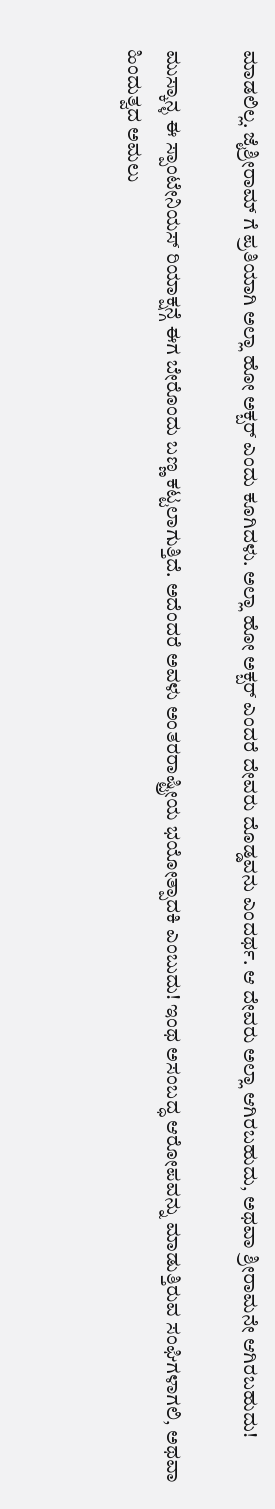ಮಾಡಲಿಲ್ಲ. ಜೈಶ್ರೀರಾಮ್ ಗೆ ಪ್ರತಿಯಾಗಿ ಅಲ್ಲಾ ಹೋ ಅಕ್ಬರ್ ಎಂದು ಕೂಗಿದಳು. ಅಲ್ಲಾ ಹೋ ಅಕ್ಬರ್ ಎಂದರೆ ದೇವರು ದೊಡ್ಡವನು ಎಂದರ್ಥ. ಆ ದೇವರು ಅಲ್ಲಾ ಆಗಿರಬಹುದು, ಅಥವಾ ಶ್ರೀರಾಮನೇ ಆಗಿರಬಹುದು!

ಮುಸ್ಕಾನ್ಳ ಈ ಸ್ಪಾಂಟೇನಿಯಸ್ ರಿಯಾಕ್ಷನ್ಗೆ ಈಗ ಬೇರೊಂದು ಬಣ್ಣ ಕಟ್ಟಲಾಗುತ್ತಿದೆ. ಅದೆಂದರೆ ಅವಳು ಅಂತರರಾಷ್ಟ್ರೀಯ ಭಯೋತ್ಪಾದಕಿ ಎಂಬುದು! ಇಂಥ ಅಸಂಬದ್ಧ ಆರೋಪವನ್ನು ಮಾಡುತ್ತಿರುವ ಸಂಘಿಗಳಾಗಲಿ, ಅಥವಾ ಹಿಂದುತ್ವದ ಅಮಲು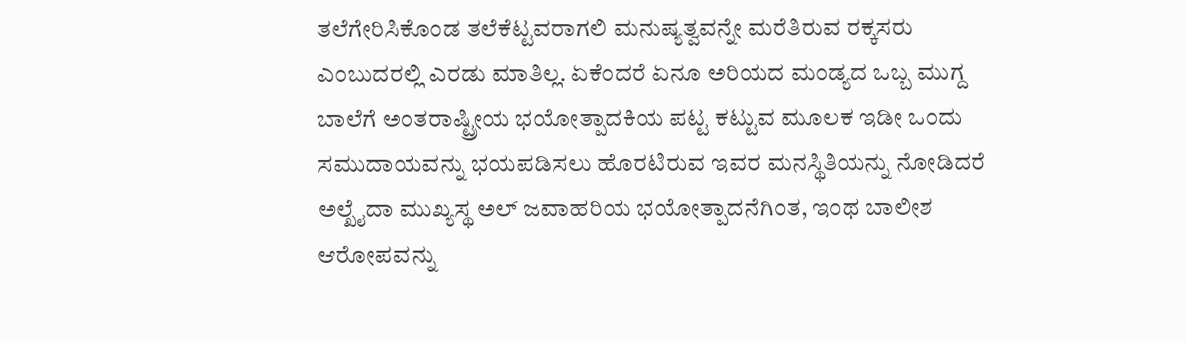ತಲೆಗೇರಿಸಿಕೊಂಡ ತಲೆಕೆಟ್ಟವರಾಗಲಿ ಮನುಷ್ಯತ್ವವನ್ನೇ ಮರೆತಿರುವ ರಕ್ಕಸರು ಎಂಬುದರಲ್ಲಿ ಎರಡು ಮಾತಿಲ್ಲ. ಏಕೆಂದರೆ ಏನೂ ಅರಿಯದ ಮಂಡ್ಯದ ಒಬ್ಬ ಮುಗ್ದ ಬಾಲೆಗೆ ಅಂತರಾಷ್ಟ್ರೀಯ ಭಯೋತ್ಪಾದಕಿಯ ಪಟ್ಟ ಕಟ್ಟುವ ಮೂಲಕ ಇಡೀ ಒಂದು ಸಮುದಾಯವನ್ನು ಭಯಪಡಿಸಲು ಹೊರಟಿರುವ ಇವರ ಮನಸ್ಥಿತಿಯನ್ನು ನೋಡಿದರೆ ಅಲ್ಖೈದಾ ಮುಖ್ಯಸ್ಥ ಅಲ್ ಜವಾಹರಿಯ ಭಯೋತ್ಪಾದನೆಗಿಂತ, ಇಂಥ ಬಾಲೀಶ ಆರೋಪವನ್ನು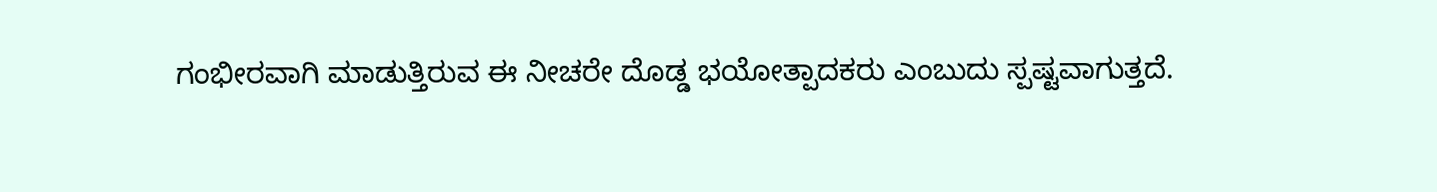ಗಂಭೀರವಾಗಿ ಮಾಡುತ್ತಿರುವ ಈ ನೀಚರೇ ದೊಡ್ಡ ಭಯೋತ್ಪಾದಕರು ಎಂಬುದು ಸ್ಪಷ್ಟವಾಗುತ್ತದೆ.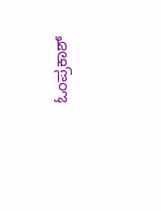ಓಂಪ್ರಕಾಶ್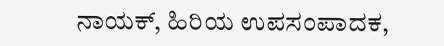ನಾಯಕ್, ಹಿರಿಯ ಉಪಸಂಪಾದಕ,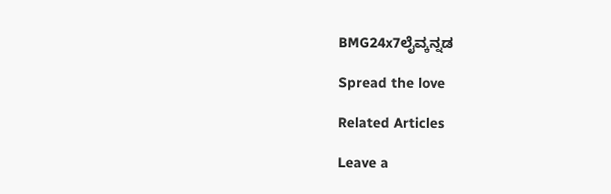BMG24x7ಲೈವ್ಕನ್ನಡ

Spread the love

Related Articles

Leave a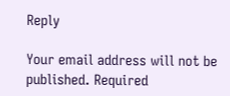Reply

Your email address will not be published. Required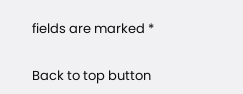fields are marked *

Back to top button